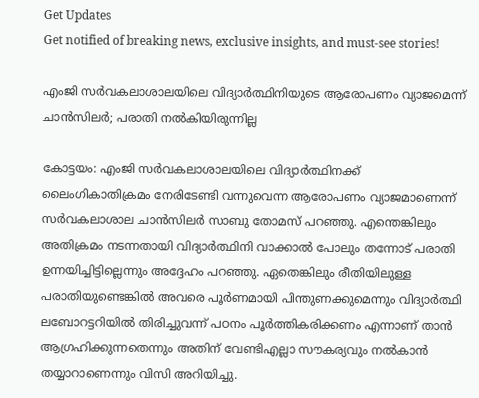Get Updates
Get notified of breaking news, exclusive insights, and must-see stories!

എംജി സര്‍വകലാശാലയിലെ വിദ്യാര്‍ത്ഥിനിയുടെ ആരോപണം വ്യാജമെന്ന് ചാന്‍സിലര്‍; പരാതി നല്‍കിയിരുന്നില്ല

കോട്ടയം: എംജി സര്‍വകലാശാലയിലെ വിദ്യാര്‍ത്ഥിനക്ക് ലൈംഗികാതിക്രമം നേരിടേണ്ടി വന്നുവെന്ന ആരോപണം വ്യാജമാണെന്ന് സര്‍വകലാശാല ചാന്‍സിലര്‍ സാബു തോമസ് പറഞ്ഞു. എന്തെങ്കിലും അതിക്രമം നടന്നതായി വിദ്യാര്‍ത്ഥിനി വാക്കാല്‍ പോലും തന്നോട് പരാതി ഉന്നയിച്ചിട്ടില്ലെന്നും അദ്ദേഹം പറഞ്ഞു. ഏതെങ്കിലും രീതിയിലുള്ള പരാതിയുണ്ടെങ്കില്‍ അവരെ പൂര്‍ണമായി പിന്തുണക്കുമെന്നും വിദ്യാര്‍ത്ഥി ലബോറട്ടറിയില്‍ തിരിച്ചുവന്ന് പഠനം പൂര്‍ത്തികരിക്കണം എന്നാണ് താന്‍ ആഗ്രഹിക്കുന്നതെന്നും അതിന് വേണ്ടിഎല്ലാ സൗകര്യവും നല്‍കാന്‍ തയ്യാറാണെന്നും വിസി അറിയിച്ചു.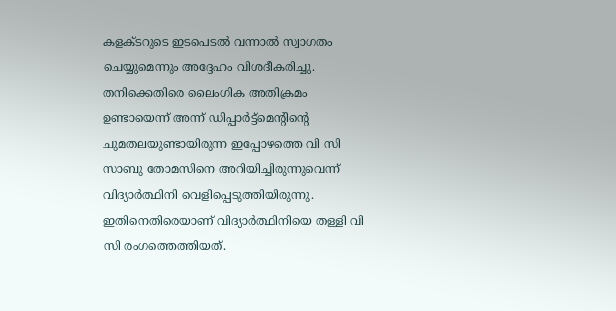കളക്ടറുടെ ഇടപെടല്‍ വന്നാല്‍ സ്വാഗതം ചെയ്യുമെന്നും അദ്ദേഹം വിശദീകരിച്ചു. തനിക്കെതിരെ ലൈംഗിക അതിക്രമം ഉണ്ടായെന്ന് അന്ന് ഡിപ്പാര്‍ട്ട്‌മെന്റിന്റെ ചുമതലയുണ്ടായിരുന്ന ഇപ്പോഴത്തെ വി സി സാബു തോമസിനെ അറിയിച്ചിരുന്നുവെന്ന് വിദ്യാര്‍ത്ഥിനി വെളിപ്പെടുത്തിയിരുന്നു. ഇതിനെതിരെയാണ് വിദ്യാര്‍ത്ഥിനിയെ തള്ളി വി സി രംഗത്തെത്തിയത്.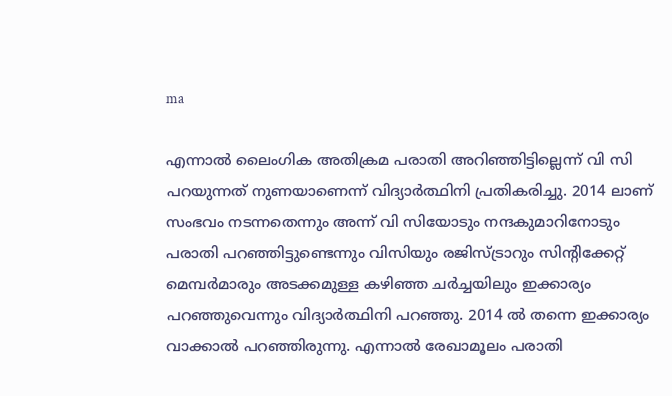ma

എന്നാല്‍ ലൈംഗിക അതിക്രമ പരാതി അറിഞ്ഞിട്ടില്ലെന്ന് വി സി പറയുന്നത് നുണയാണെന്ന് വിദ്യാര്‍ത്ഥിനി പ്രതികരിച്ചു. 2014 ലാണ് സംഭവം നടന്നതെന്നും അന്ന് വി സിയോടും നന്ദകുമാറിനോടും പരാതി പറഞ്ഞിട്ടുണ്ടെന്നും വിസിയും രജിസ്ട്രാറും സിന്റിക്കേറ്റ് മെമ്പര്‍മാരും അടക്കമുള്ള കഴിഞ്ഞ ചര്‍ച്ചയിലും ഇക്കാര്യം പറഞ്ഞുവെന്നും വിദ്യാര്‍ത്ഥിനി പറഞ്ഞു. 2014 ല്‍ തന്നെ ഇക്കാര്യം വാക്കാല്‍ പറഞ്ഞിരുന്നു. എന്നാല്‍ രേഖാമൂലം പരാതി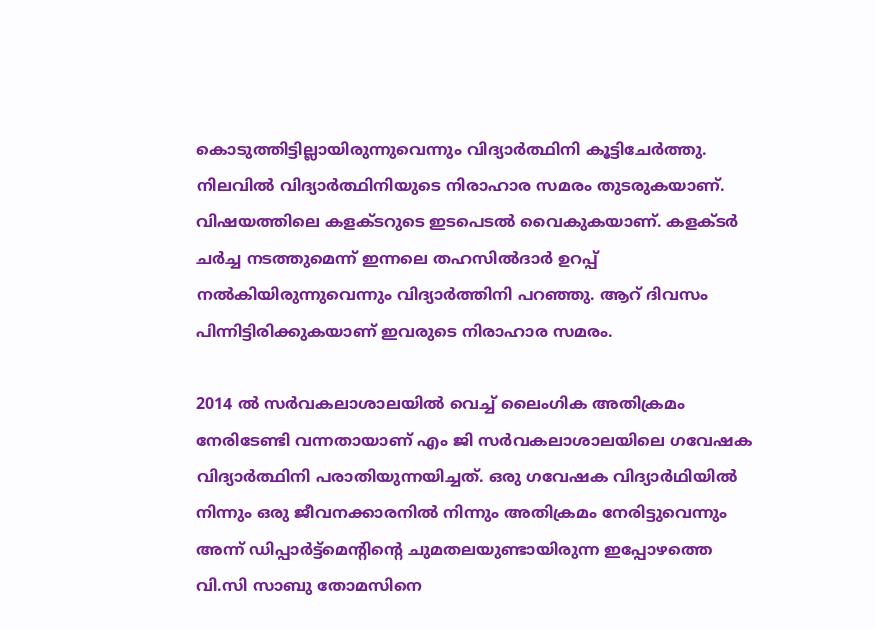കൊടുത്തിട്ടില്ലായിരുന്നുവെന്നും വിദ്യാര്‍ത്ഥിനി കൂട്ടിചേര്‍ത്തു. നിലവില്‍ വിദ്യാര്‍ത്ഥിനിയുടെ നിരാഹാര സമരം തുടരുകയാണ്. വിഷയത്തിലെ കളക്ടറുടെ ഇടപെടല്‍ വൈകുകയാണ്. കളക്ടര്‍ ചര്‍ച്ച നടത്തുമെന്ന് ഇന്നലെ തഹസില്‍ദാര്‍ ഉറപ്പ് നല്‍കിയിരുന്നുവെന്നും വിദ്യാര്‍ത്തിനി പറഞ്ഞു. ആറ് ദിവസം പിന്നിട്ടിരിക്കുകയാണ് ഇവരുടെ നിരാഹാര സമരം.

2014 ല്‍ സര്‍വകലാശാലയില്‍ വെച്ച് ലൈംഗിക അതിക്രമം നേരിടേണ്ടി വന്നതായാണ് എം ജി സര്‍വകലാശാലയിലെ ഗവേഷക വിദ്യാര്‍ത്ഥിനി പരാതിയുന്നയിച്ചത്. ഒരു ഗവേഷക വിദ്യാര്‍ഥിയില്‍ നിന്നും ഒരു ജീവനക്കാരനില്‍ നിന്നും അതിക്രമം നേരിട്ടുവെന്നും അന്ന് ഡിപ്പാര്‍ട്ട്‌മെന്റിന്റെ ചുമതലയുണ്ടായിരുന്ന ഇപ്പോഴത്തെ വി.സി സാബു തോമസിനെ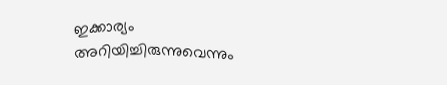ഇക്കാര്യം അറിയിച്ചിരുന്നുവെന്നും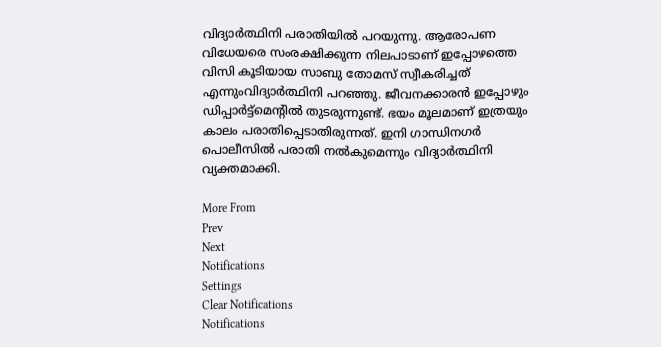വിദ്യാര്‍ത്ഥിനി പരാതിയില്‍ പറയുന്നു. ആരോപണ വിധേയരെ സംരക്ഷിക്കുന്ന നിലപാടാണ് ഇപ്പോഴത്തെ വിസി കൂടിയായ സാബു തോമസ് സ്വീകരിച്ചത് എന്നുംവിദ്യാര്‍ത്ഥിനി പറഞ്ഞു. ജീവനക്കാരന്‍ ഇപ്പോഴും ഡിപ്പാര്‍ട്ട്മെന്റില്‍ തുടരുന്നുണ്ട്. ഭയം മൂലമാണ് ഇത്രയും കാലം പരാതിപ്പെടാതിരുന്നത്. ഇനി ഗാന്ധിനഗര്‍ പൊലീസില്‍ പരാതി നല്‍കുമെന്നും വിദ്യാര്‍ത്ഥിനി വ്യക്തമാക്കി.

More From
Prev
Next
Notifications
Settings
Clear Notifications
Notifications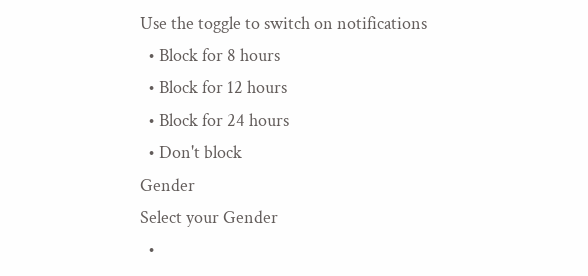Use the toggle to switch on notifications
  • Block for 8 hours
  • Block for 12 hours
  • Block for 24 hours
  • Don't block
Gender
Select your Gender
  •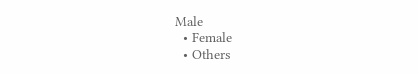Male
  • Female
  • Others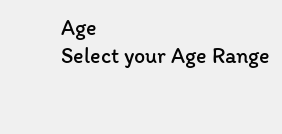Age
Select your Age Range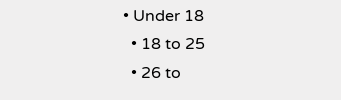• Under 18
  • 18 to 25
  • 26 to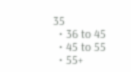35
  • 36 to 45
  • 45 to 55
  • 55+